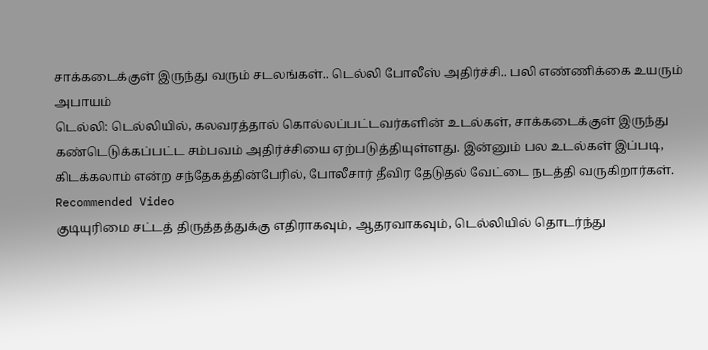சாக்கடைக்குள் இருந்து வரும் சடலங்கள்.. டெல்லி போலீஸ் அதிர்ச்சி.. பலி எண்ணிக்கை உயரும் அபாயம்
டெல்லி: டெல்லியில், கலவரத்தால் கொல்லப்பட்டவர்களின் உடல்கள், சாக்கடைக்குள் இருந்து கண்டெடுக்கப்பட்ட சம்பவம் அதிர்ச்சியை ஏற்படுத்தியுள்ளது. இன்னும் பல உடல்கள் இப்படி, கிடக்கலாம் என்ற சந்தேகத்தின்பேரில், போலீசார் தீவிர தேடுதல் வேட்டை நடத்தி வருகிறார்கள்.
Recommended Video
குடியுரிமை சட்டத் திருத்தத்துக்கு எதிராகவும், ஆதரவாகவும், டெல்லியில் தொடர்ந்து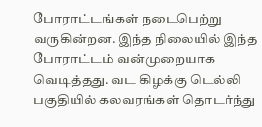போராட்டங்கள் நடைபெற்று வருகின்றன. இந்த நிலையில் இந்த போராட்டம் வன்முறையாக வெடித்தது. வட கிழக்கு டெல்லி பகுதியில் கலவரங்கள் தொடர்ந்து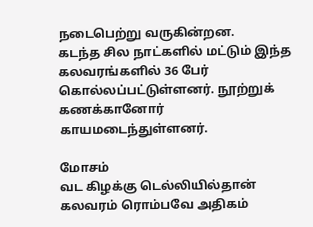நடைபெற்று வருகின்றன.
கடந்த சில நாட்களில் மட்டும் இந்த கலவரங்களில் 36 பேர் கொல்லப்பட்டுள்ளனர். நூற்றுக் கணக்கானோர் காயமடைந்துள்ளனர்.

மோசம்
வட கிழக்கு டெல்லியில்தான் கலவரம் ரொம்பவே அதிகம்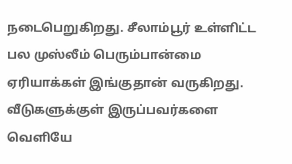நடைபெறுகிறது. சீலாம்பூர் உள்ளிட்ட பல முஸ்லீம் பெரும்பான்மை ஏரியாக்கள் இங்குதான் வருகிறது. வீடுகளுக்குள் இருப்பவர்களை வெளியே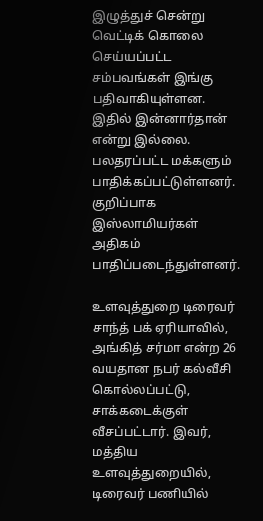இழுத்துச் சென்று வெட்டிக் கொலை செய்யப்பட்ட சம்பவங்கள் இங்கு பதிவாகியுள்ளன. இதில் இன்னார்தான் என்று இல்லை. பலதரப்பட்ட மக்களும் பாதிக்கப்பட்டுள்ளனர். குறிப்பாக இஸ்லாமியர்கள் அதிகம் பாதிப்படைந்துள்ளனர்.

உளவுத்துறை டிரைவர்
சாந்த் பக் ஏரியாவில், அங்கித் சர்மா என்ற 26 வயதான நபர் கல்வீசி கொல்லப்பட்டு, சாக்கடைக்குள் வீசப்பட்டார். இவர், மத்திய உளவுத்துறையில், டிரைவர் பணியில்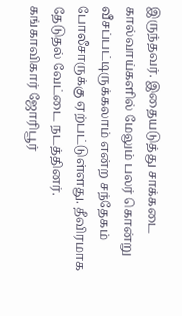இருந்தவர். இதையடுத்து சாக்கடை கால்வாய்களில் மேலும் பலர் கொன்று வீசப்பட்டிருக்கலாம் என்ற சந்தேகம் போலீசாருக்கு ஏற்பட்டுள்ளது. தீவிரமாக தேடுதல் வேட்டை நடத்தினர். கங்காவிகார் ஜோரிபூர்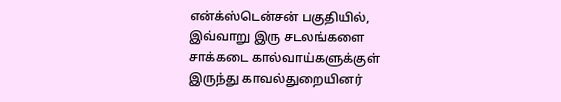என்க்ஸ்டென்சன் பகுதியில், இவ்வாறு இரு சடலங்களை சாக்கடை கால்வாய்களுக்குள் இருந்து காவல்துறையினர்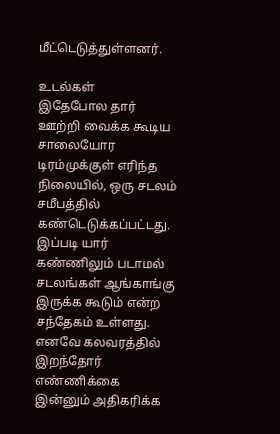மீட்டெடுத்துள்ளனர்.

உடல்கள்
இதேபோல தார் ஊற்றி வைக்க கூடிய சாலையோர டிரம்முக்குள் எரிந்த நிலையில், ஒரு சடலம் சமீபத்தில் கண்டெடுக்கப்பட்டது. இப்படி யார் கண்ணிலும் படாமல் சடலங்கள் ஆங்காங்கு இருக்க கூடும் என்ற சந்தேகம் உள்ளது. எனவே கலவரத்தில் இறந்தோர் எண்ணிக்கை இன்னும் அதிகரிக்க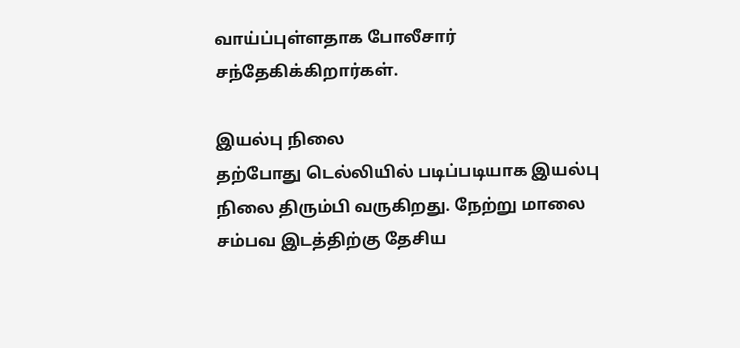வாய்ப்புள்ளதாக போலீசார் சந்தேகிக்கிறார்கள்.

இயல்பு நிலை
தற்போது டெல்லியில் படிப்படியாக இயல்பு நிலை திரும்பி வருகிறது. நேற்று மாலை சம்பவ இடத்திற்கு தேசிய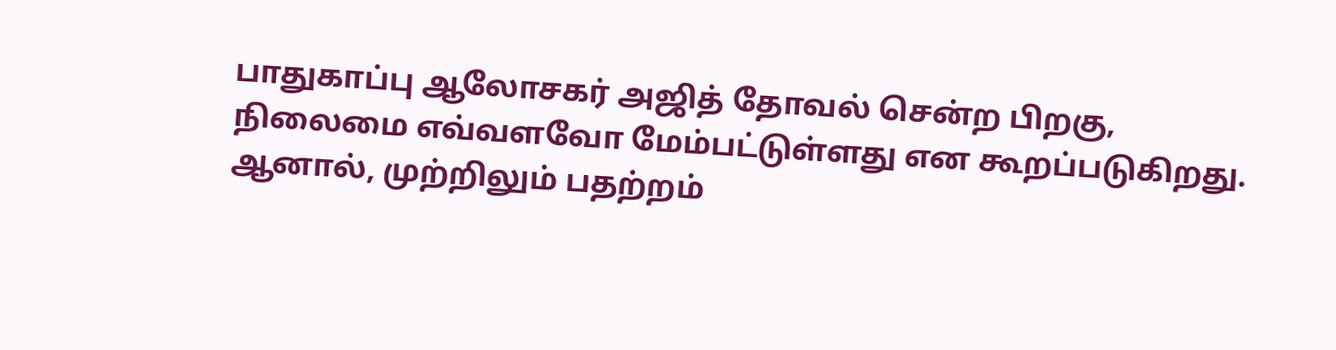பாதுகாப்பு ஆலோசகர் அஜித் தோவல் சென்ற பிறகு, நிலைமை எவ்வளவோ மேம்பட்டுள்ளது என கூறப்படுகிறது. ஆனால், முற்றிலும் பதற்றம்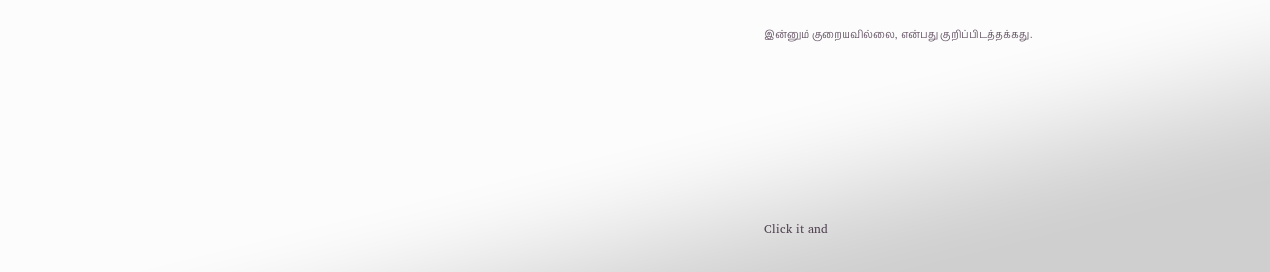இன்னும் குறையவில்லை, என்பது குறிப்பிடத்தக்கது.












Click it and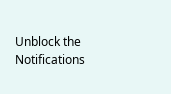Unblock the Notifications